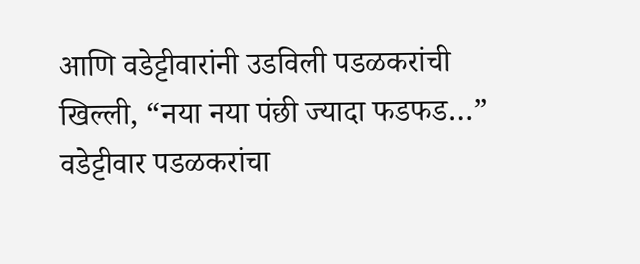आणि वडेट्टीवारांनी उडविली पडळकरांची खिल्ली, “नया नया पंछी ज्यादा फडफड…” वडेट्टीवार पडळकरांचा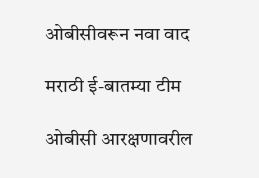ओबीसीवरून नवा वाद

मराठी ई-बातम्या टीम

ओबीसी आरक्षणावरील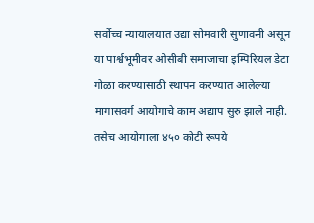सर्वोच्च न्यायालयात उद्या सोमवारी सुणावनी असून या पार्श्वभूमीवर ओसीबी समाजाचा इम्पिरियल डेटा गोळा करण्यासाठी स्थापन करण्यात आलेल्या मागासवर्ग आयोगाचे काम अद्याप सुरु झाले नाही. तसेच आयोगाला ४५० कोटी रूपये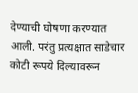देण्याची घोषणा करण्यात आली. परंतु प्रत्यक्षात साडेचार कोटी रूपये दिल्यावरून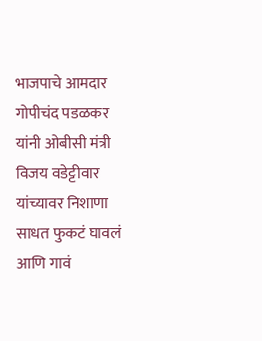भाजपाचे आमदार गोपीचंद पडळकर यांनी ओबीसी मंत्री विजय वडेट्टीवार यांच्यावर निशाणा साधत फुकटं घावलं आणि गावं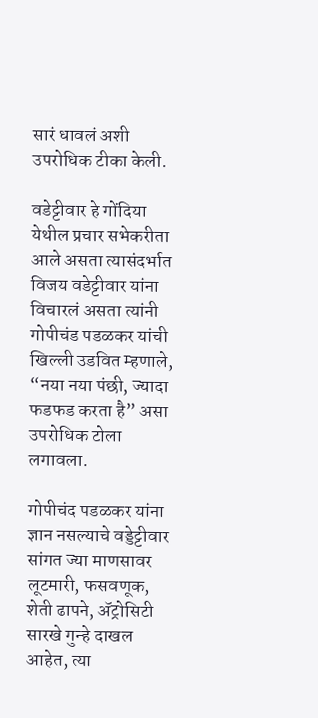सारं धावलं अशी उपरोधिक टीका केली.

वडेट्टीवार हे गोंदिया येथील प्रचार सभेकरीता आले असता त्यासंदर्भात विजय वडेट्टीवार यांना विचारलं असता त्यांनी गोपीचंड पडळकर यांची खिल्ली उडवित म्हणाले, “नया नया पंछी, ज्यादा फडफड करता है” असा उपरोधिक टोला लगावला.

गोपीचंद पडळकर यांना ज्ञान नसल्याचे वड्डेट्टीवार सांगत ज्या माणसावर लूटमारी, फसवणूक, शेती ढापने, ॲट्रोसिटी सारखे गुन्हे दाखल आहेत, त्या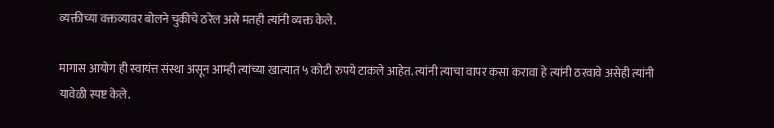व्यक्तीच्या वक्तव्यावर बोलने चुकीचे ठरेल असे मतही त्यांनी व्यक्त केले.

मागास आयोग ही स्वायंत्त संस्था असून आम्ही त्यांच्या खात्यात ५ कोटी रुपये टाकले आहेत. त्यांनी त्याचा वापर कसा करावा हे त्यांनी ठरवावे असेही त्यांनी यावेळी स्पष्ट केले.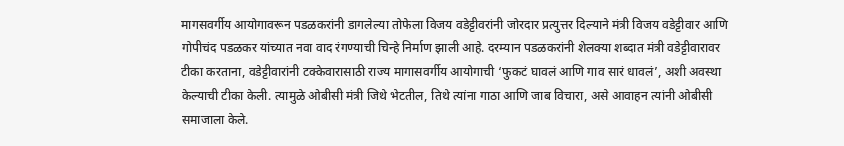मागसवर्गीय आयोगावरून पडळकरांनी डागलेल्या तोफेला विजय वडेट्टीवरांनी जोरदार प्रत्युत्तर दिल्याने मंत्री विजय वडेट्टीवार आणि गोपीचंद पडळकर यांच्यात नवा वाद रंगण्याची चिन्हे निर्माण झाली आहे. दरम्यान पडळकरांनी शेलक्या शब्दात मंत्री वडेट्टीवारावर टीका करताना, वडेट्टीवारांनी टक्केवारासाठी राज्य मागासवर्गीय आयोगाची ‘फुकटं घावलं आणि गाव सारं धावलं’, अशी अवस्था केल्याची टीका केली. त्यामुळे ओबीसी मंत्री जिथे भेटतील, तिथे त्यांना गाठा आणि जाब विचारा, असे आवाहन त्यांनी ओबीसी समाजाला केले.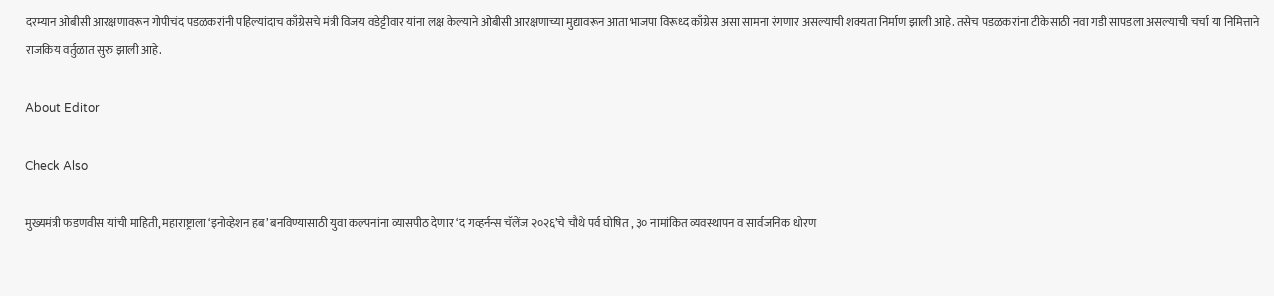दरम्यान ओबीसी आरक्षणावरून गोपीचंद पडळकरांनी पहिल्यांदाच काँग्रेसचे मंत्री विजय वडेट्टीवार यांना लक्ष केल्याने ओबीसी आरक्षणाच्या मुद्यावरून आता भाजपा विरूध्द काँग्रेस असा सामना रंगणार असल्याची शक्यता निर्माण झाली आहे. तसेच पडळकरांना टीकेसाठी नवा गडी सापडला असल्याची चर्चा या निमित्ताने राजकिय वर्तुळात सुरु झाली आहे.

About Editor

Check Also

मुख्यमंत्री फडणवीस यांची माहिती, महाराष्ट्राला ‘इनोव्हेशन हब’ बनविण्यासाठी युवा कल्पनांना व्यासपीठ देणार ‘द गव्हर्नन्स चॅलेंज २०२६’चे चौथे पर्व घोषित , ३० नामांकित व्यवस्थापन व सार्वजनिक धोरण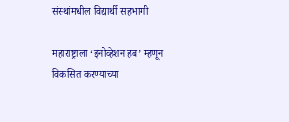संस्थांमधील विद्यार्थी सहभागी

महाराष्ट्राला ‘इनोव्हेशन हब’ म्हणून विकसित करण्याच्या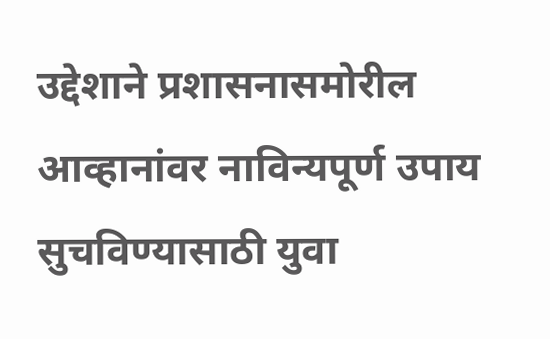उद्देशाने प्रशासनासमोरील आव्हानांवर नाविन्यपूर्ण उपाय सुचविण्यासाठी युवा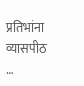प्रतिभांना व्यासपीठ …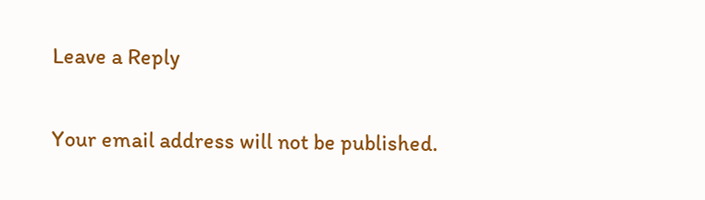Leave a Reply

Your email address will not be published.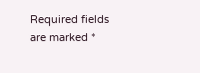Required fields are marked *